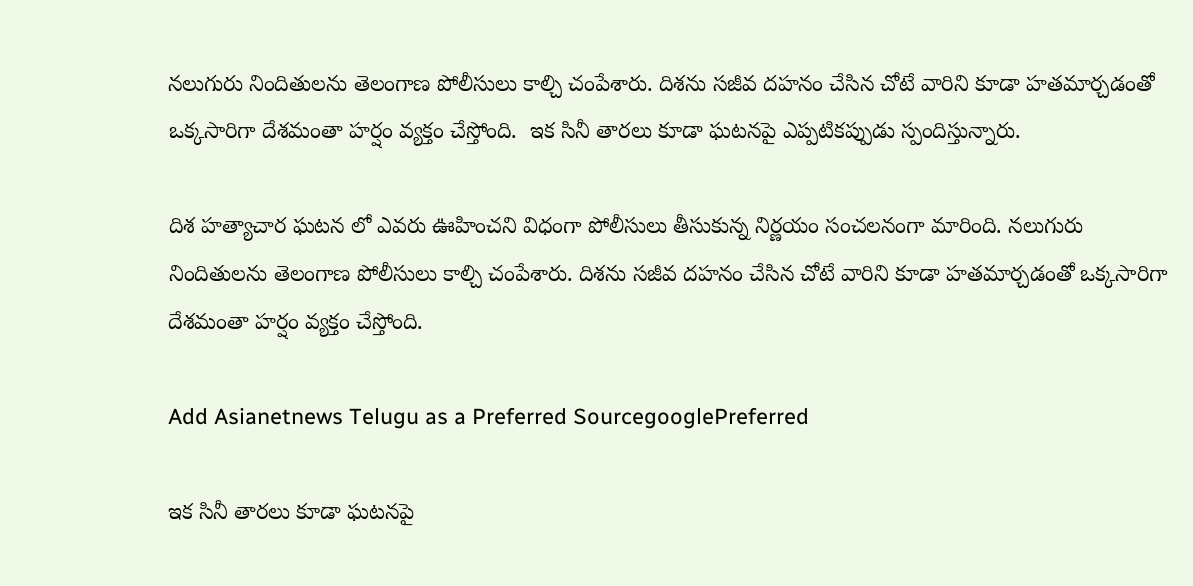నలుగురు నిందితులను తెలంగాణ పోలీసులు కాల్చి చంపేశారు. దిశను సజీవ దహనం చేసిన చోటే వారిని కూడా హతమార్చడంతో ఒక్కసారిగా దేశమంతా హర్షం వ్యక్తం చేస్తోంది.  ఇక సినీ తారలు కూడా ఘటనపై ఎప్పటికప్పుడు స్పందిస్తున్నారు.

దిశ హత్యాచార ఘటన లో ఎవరు ఊహించని విధంగా పోలీసులు తీసుకున్న నిర్ణయం సంచలనంగా మారింది. నలుగురు నిందితులను తెలంగాణ పోలీసులు కాల్చి చంపేశారు. దిశను సజీవ దహనం చేసిన చోటే వారిని కూడా హతమార్చడంతో ఒక్కసారిగా దేశమంతా హర్షం వ్యక్తం చేస్తోంది.

Add Asianetnews Telugu as a Preferred SourcegooglePreferred

ఇక సినీ తారలు కూడా ఘటనపై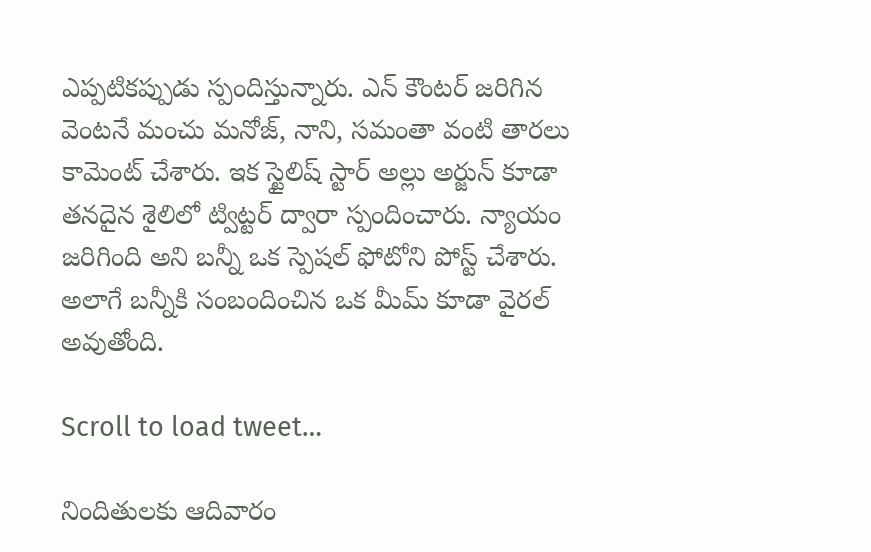ఎప్పటికప్పుడు స్పందిస్తున్నారు. ఎన్ కౌంటర్ జరిగిన వెంటనే మంచు మనోజ్, నాని, సమంతా వంటి తారలు కామెంట్ చేశారు. ఇక స్టైలిష్ స్టార్ అల్లు అర్జున్ కూడా తనదైన శైలిలో ట్విట్టర్ ద్వారా స్పందించారు. న్యాయం జరిగింది అని బన్నీ ఒక స్పెషల్ ఫోటోని పోస్ట్ చేశారు. అలాగే బన్నీకి సంబందించిన ఒక మీమ్ కూడా వైరల్ అవుతోంది.

Scroll to load tweet…

నిందితులకు ఆదివారం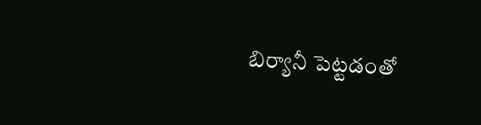బిర్యానీ పెట్టడంతో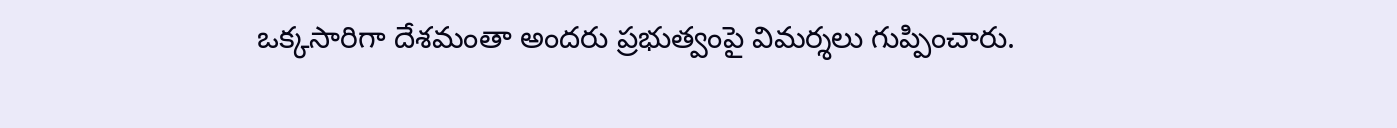ఒక్కసారిగా దేశమంతా అందరు ప్రభుత్వంపై విమర్శలు గుప్పించారు.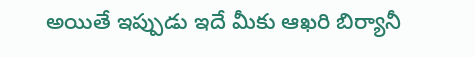అయితే ఇప్పుడు ఇదే మీకు ఆఖరి బిర్యానీ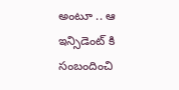అంటూ .. ఆ ఇన్సిడెంట్ కి సంబందించి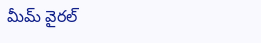మీమ్ వైరల్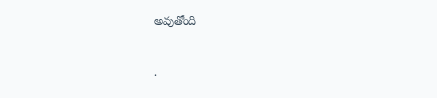అవుతోంది

.